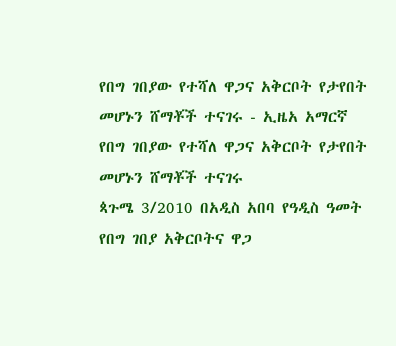የበግ ገበያው የተሻለ ዋጋና አቅርቦት የታየበት መሆኑን ሸማቾች ተናገሩ - ኢዜአ አማርኛ
የበግ ገበያው የተሻለ ዋጋና አቅርቦት የታየበት መሆኑን ሸማቾች ተናገሩ
ጳጉሜ 3/2010 በአዲስ አበባ የዓዲስ ዓመት የበግ ገበያ አቅርቦትና ዋጋ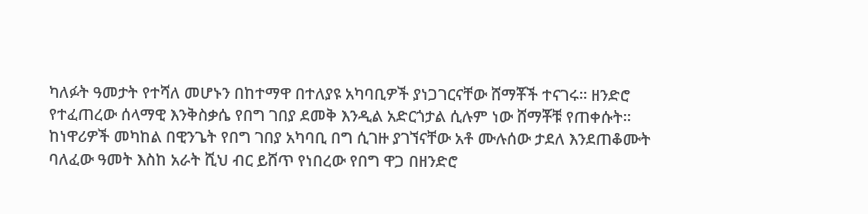ካለፉት ዓመታት የተሻለ መሆኑን በከተማዋ በተለያዩ አካባቢዎች ያነጋገርናቸው ሸማቾች ተናገሩ፡፡ ዘንድሮ የተፈጠረው ሰላማዊ እንቅስቃሴ የበግ ገበያ ደመቅ እንዲል አድርጎታል ሲሉም ነው ሸማቾቹ የጠቀሱት፡፡ ከነዋሪዎች መካከል በዊንጌት የበግ ገበያ አካባቢ በግ ሲገዙ ያገኘናቸው አቶ ሙሉሰው ታደለ እንደጠቆሙት ባለፈው ዓመት እስከ አራት ሺህ ብር ይሸጥ የነበረው የበግ ዋጋ በዘንድሮ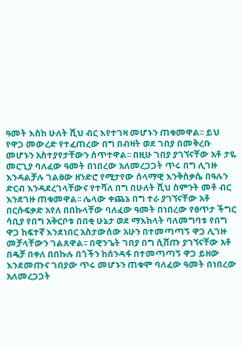ዓመት እስከ ሁለት ሺህ ብር እየተገዛ መሆኑን ጠቁመዋል፡፡ ይህ የዋጋ መውረድ የተፈጠረው በግ በብዛት ወደ ገበያ በመቅረቡ መሆኑን አስተያየታቸውን ሰጥተዋል፡፡ በዚሁ ገበያ ያገኘናቸው አቶ ታዬ መርጊያ ባለፈው ዓመት በነበረው አለመረጋጋት ጥሩ በግ ሊገዙ እንዳልቻሉ ገልፀው ዘንድሮ የሚታየው ሰላማዊ እንቅስቃሴ በዓሉን ድርብ እንዳደረገላቸውና የተሻለ በግ በሁለት ሺህ ስምንት መቶ ብር እንደገዙ ጠቁመዋል፡፡ ሌላው ቀጨኔ በግ ተራ ያገኘናቸው አቶ በርሱፍቃድ አየለ በበኩላቸው ባለፈው ዓመት በነበረው የፀጥታ ችግር ሳቢያ የበግ አቅርቦቱ በበቂ ሁኔታ ወደ ማእከላት ባለመግባቱ የበግ ዋጋ ከፍተኛ እንደነበር አስታውሰው አሁን በተመጣጣኝ ዋጋ ሊገዙ መቻላቸውን ገልጸዋል፡፡ በዊንጌት ገበያ በግ ሲሸጡ ያገኘናቸው አቶ በዴቻ በቀለ በበኩሉ በጎችን ከሰንዳፋ በተመጣጣኝ ዋጋ ይዘው እንደመጡና ገበያው ጥሩ መሆኑን ጠቁሞ ባለፈው ዓመት በነበረው አለመረጋጋት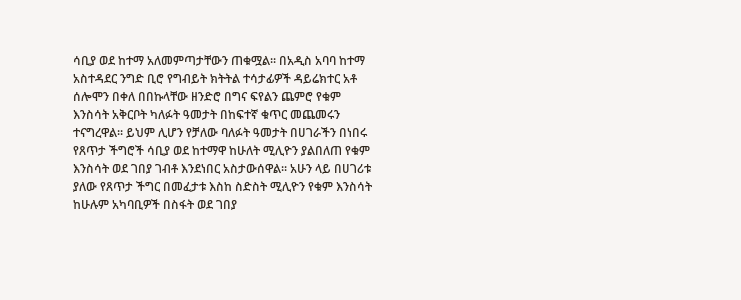ሳቢያ ወደ ከተማ አለመምጣታቸውን ጠቁሟል፡፡ በአዲስ አባባ ከተማ አስተዳደር ንግድ ቢሮ የግብይት ክትትል ተሳታፊዎች ዳይሬክተር አቶ ሰሎሞን በቀለ በበኩላቸው ዘንድሮ በግና ፍየልን ጨምሮ የቁም እንስሳት አቅርቦት ካለፉት ዓመታት በከፍተኛ ቁጥር መጨመሩን ተናግረዋል፡፡ ይህም ሊሆን የቻለው ባለፉት ዓመታት በሀገራችን በነበሩ የጸጥታ ችግሮች ሳቢያ ወደ ከተማዋ ከሁለት ሚሊዮን ያልበለጠ የቁም እንስሳት ወደ ገበያ ገብቶ እንደነበር አስታውሰዋል፡፡ አሁን ላይ በሀገሪቱ ያለው የጸጥታ ችግር በመፈታቱ እስከ ስድስት ሚሊዮን የቁም እንስሳት ከሁሉም አካባቢዎች በስፋት ወደ ገበያ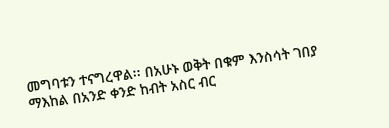መግባቱን ተናግረዋል፡፡ በአሁኑ ወቅት በቁም እንስሳት ገበያ ማእከል በአንድ ቀንድ ከብት አስር ብር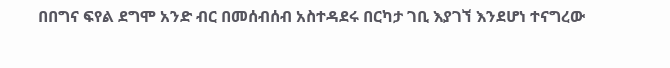በበግና ፍየል ደግሞ አንድ ብር በመሰብሰብ አስተዳደሩ በርካታ ገቢ እያገኘ እንደሆነ ተናግረው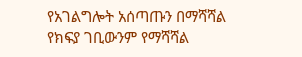የአገልግሎት አሰጣጡን በማሻሻል የክፍያ ገቢውንም የማሻሻል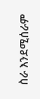ስራ እንደሚሰራም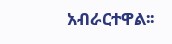አብራርተዋል፡፡